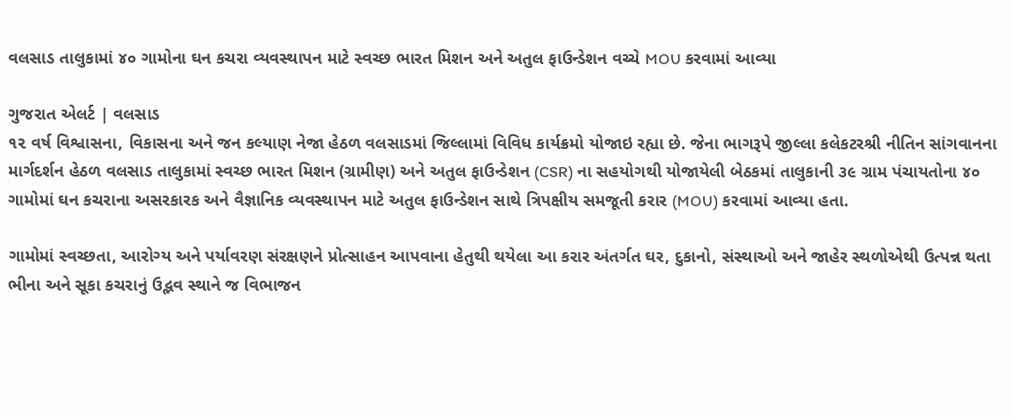વલસાડ તાલુકામાં ૪૦ ગામોના ઘન કચરા વ્યવસ્થાપન માટે સ્વચ્છ ભારત મિશન અને અતુલ ફાઉન્ડેશન વચ્ચે MOU કરવામાં આવ્યા

ગુજરાત એલર્ટ | વલસાડ
૧૨ વર્ષ વિશ્વાસના, વિકાસના અને જન કલ્યાણ નેજા હેઠળ વલસાડમાં જિલ્લામાં વિવિધ કાર્યક્રમો યોજાઇ રહ્યા છે. જેના ભાગરૂપે જીલ્લા કલેકટરશ્રી નીતિન સાંગવાનના માર્ગદર્શન હેઠળ વલસાડ તાલુકામાં સ્વચ્છ ભારત મિશન (ગ્રામીણ) અને અતુલ ફાઉન્ડેશન (CSR) ના સહયોગથી યોજાયેલી બેઠકમાં તાલુકાની ૩૯ ગ્રામ પંચાયતોના ૪૦ ગામોમાં ઘન કચરાના અસરકારક અને વૈજ્ઞાનિક વ્યવસ્થાપન માટે અતુલ ફાઉન્ડેશન સાથે ત્રિપક્ષીય સમજૂતી કરાર (MOU) કરવામાં આવ્યા હતા.

ગામોમાં સ્વચ્છતા, આરોગ્ય અને પર્યાવરણ સંરક્ષણને પ્રોત્સાહન આપવાના હેતુથી થયેલા આ કરાર અંતર્ગત ઘર, દુકાનો, સંસ્થાઓ અને જાહેર સ્થળોએથી ઉત્પન્ન થતા ભીના અને સૂકા કચરાનું ઉદ્ભવ સ્થાને જ વિભાજન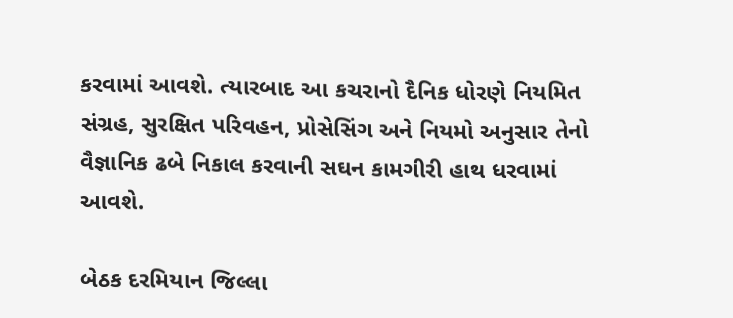કરવામાં આવશે. ત્યારબાદ આ કચરાનો દૈનિક ધોરણે નિયમિત સંગ્રહ, સુરક્ષિત પરિવહન, પ્રોસેસિંગ અને નિયમો અનુસાર તેનો વૈજ્ઞાનિક ઢબે નિકાલ કરવાની સઘન કામગીરી હાથ ધરવામાં આવશે.

બેઠક દરમિયાન જિલ્લા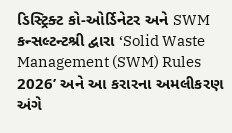ડિસ્ટ્રિક્ટ કો-ઓર્ડિનેટર અને SWM કન્સલ્ટન્ટશ્રી દ્વારા ‘Solid Waste Management (SWM) Rules 2026’ અને આ કરારના અમલીકરણ અંગે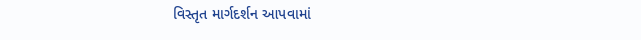વિસ્તૃત માર્ગદર્શન આપવામાં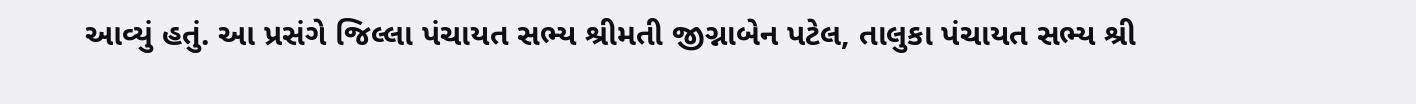આવ્યું હતું. આ પ્રસંગે જિલ્લા પંચાયત સભ્ય શ્રીમતી જીગ્નાબેન પટેલ, તાલુકા પંચાયત સભ્ય શ્રી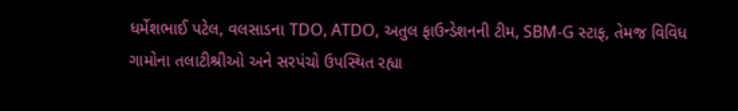ધર્મેશભાઈ પટેલ, વલસાડના TDO, ATDO, અતુલ ફાઉન્ડેશનની ટીમ, SBM-G સ્ટાફ, તેમજ વિવિધ ગામોના તલાટીશ્રીઓ અને સરપંચો ઉપસ્થિત રહ્યા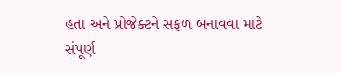હતા અને પ્રોજેક્ટને સફળ બનાવવા માટે સંપૂર્ણ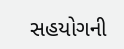સહયોગની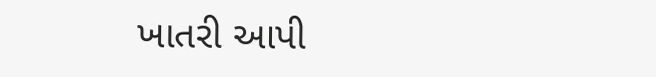ખાતરી આપી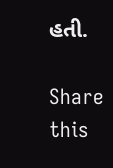હતી.

Share this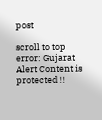post

scroll to top
error: Gujarat Alert Content is protected !!